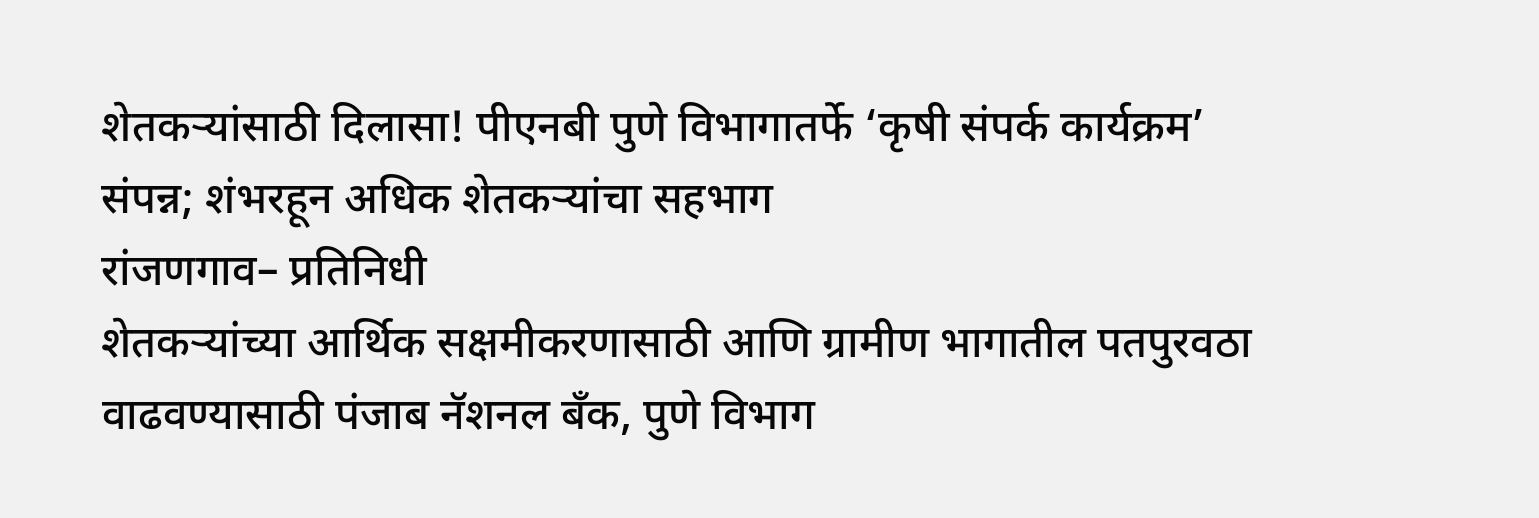शेतकऱ्यांसाठी दिलासा! पीएनबी पुणे विभागातर्फे ‘कृषी संपर्क कार्यक्रम’ संपन्न; शंभरहून अधिक शेतकऱ्यांचा सहभाग
रांजणगाव– प्रतिनिधी
शेतकऱ्यांच्या आर्थिक सक्षमीकरणासाठी आणि ग्रामीण भागातील पतपुरवठा वाढवण्यासाठी पंजाब नॅशनल बँक, पुणे विभाग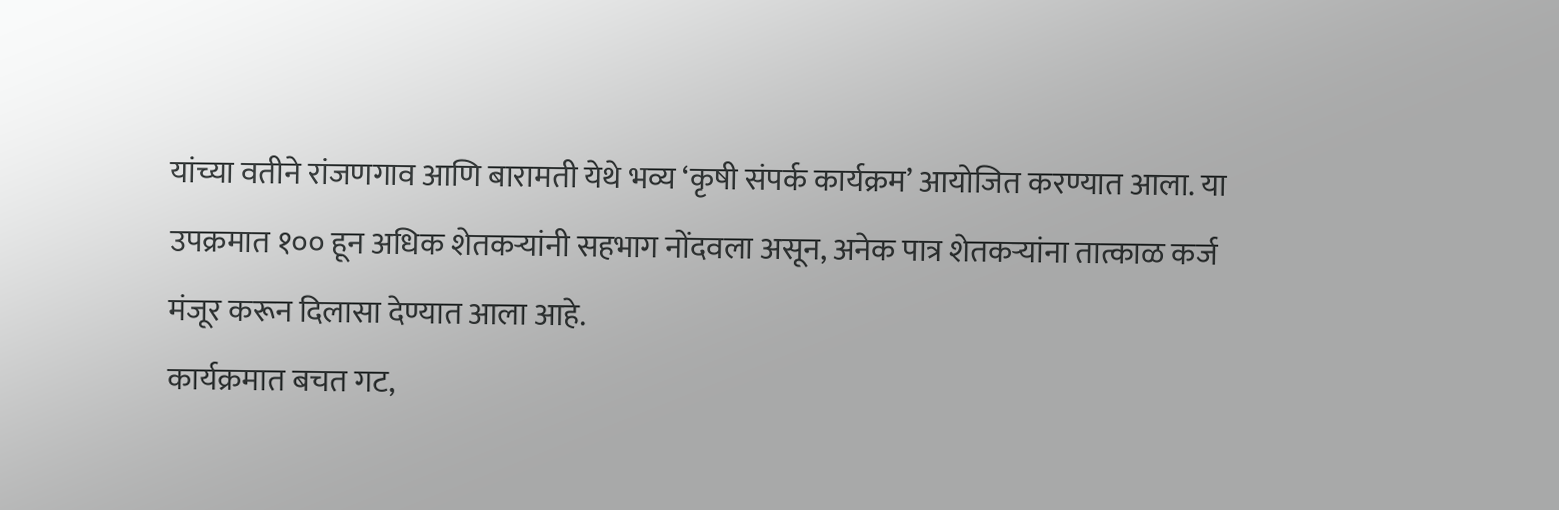यांच्या वतीने रांजणगाव आणि बारामती येथे भव्य ‘कृषी संपर्क कार्यक्रम’ आयोजित करण्यात आला. या उपक्रमात १०० हून अधिक शेतकऱ्यांनी सहभाग नोंदवला असून, अनेक पात्र शेतकऱ्यांना तात्काळ कर्ज मंजूर करून दिलासा देण्यात आला आहे.
कार्यक्रमात बचत गट,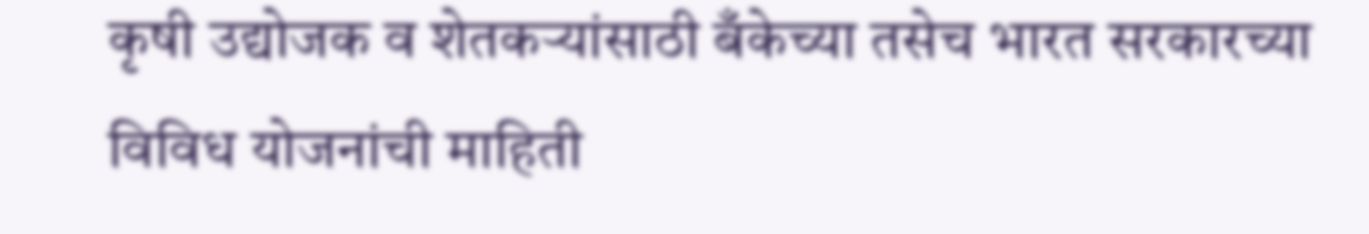कृषी उद्योजक व शेतकऱ्यांसाठी बँकेच्या तसेच भारत सरकारच्या विविध योजनांची माहिती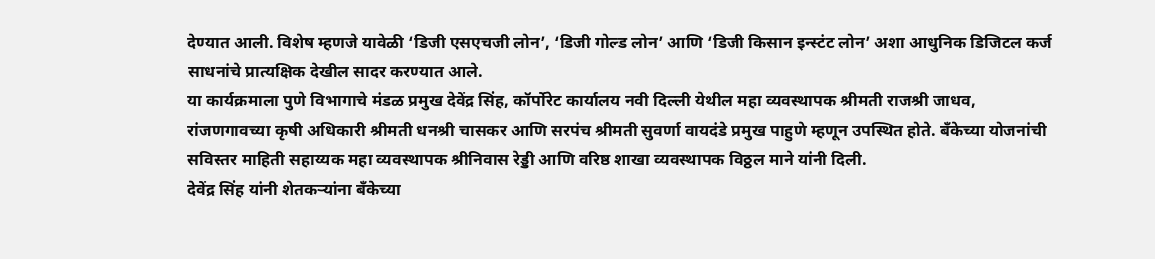देण्यात आली. विशेष म्हणजे यावेळी ‘डिजी एसएचजी लोन’, ‘डिजी गोल्ड लोन’ आणि ‘डिजी किसान इन्स्टंट लोन’ अशा आधुनिक डिजिटल कर्ज साधनांचे प्रात्यक्षिक देखील सादर करण्यात आले.
या कार्यक्रमाला पुणे विभागाचे मंडळ प्रमुख देवेंद्र सिंह, कॉर्पोरेट कार्यालय नवी दिल्ली येथील महा व्यवस्थापक श्रीमती राजश्री जाधव, रांजणगावच्या कृषी अधिकारी श्रीमती धनश्री चासकर आणि सरपंच श्रीमती सुवर्णा वायदंडे प्रमुख पाहुणे म्हणून उपस्थित होते. बँकेच्या योजनांची सविस्तर माहिती सहाय्यक महा व्यवस्थापक श्रीनिवास रेड्डी आणि वरिष्ठ शाखा व्यवस्थापक विठ्ठल माने यांनी दिली.
देवेंद्र सिंह यांनी शेतकऱ्यांना बँकेच्या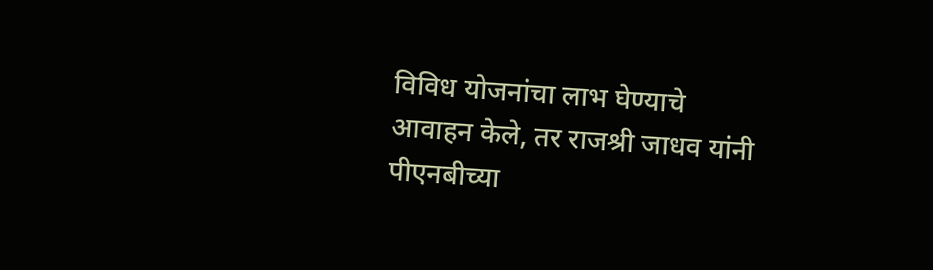विविध योजनांचा लाभ घेण्याचे आवाहन केले, तर राजश्री जाधव यांनी पीएनबीच्या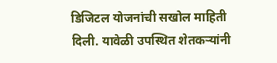डिजिटल योजनांची सखोल माहिती दिली. यावेळी उपस्थित शेतकऱ्यांनी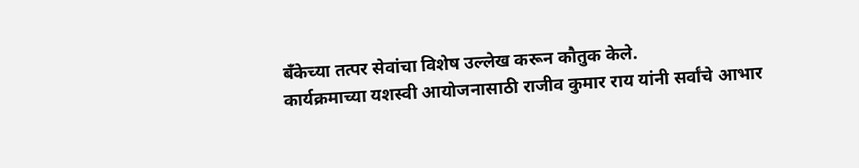बँकेच्या तत्पर सेवांचा विशेष उल्लेख करून कौतुक केले.
कार्यक्रमाच्या यशस्वी आयोजनासाठी राजीव कुमार राय यांनी सर्वांचे आभार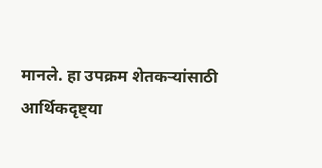मानले. हा उपक्रम शेतकऱ्यांसाठी आर्थिकदृष्ट्या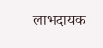लाभदायक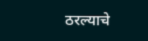ठरल्याचे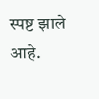स्पष्ट झाले आहे.